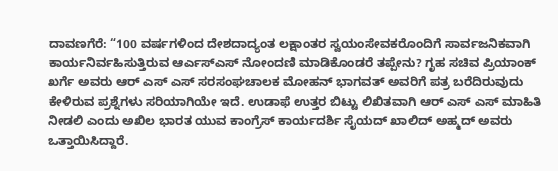ದಾವಣಗೆರೆ: “100 ವರ್ಷಗಳಿಂದ ದೇಶದಾದ್ಯಂತ ಲಕ್ಷಾಂತರ ಸ್ವಯಂಸೇವಕರೊಂದಿಗೆ ಸಾರ್ವಜನಿಕವಾಗಿ ಕಾರ್ಯನಿರ್ವಹಿಸುತ್ತಿರುವ ಆರ್ಎಸ್ಎಸ್ ನೋಂದಣಿ ಮಾಡಿಕೊಂಡರೆ ತಪ್ಪೇನು? ಗೃಹ ಸಚಿವ ಪ್ರಿಯಾಂಕ್ ಖರ್ಗೆ ಅವರು ಆರ್ ಎಸ್ ಎಸ್ ಸರಸಂಘಚಾಲಕ ಮೋಹನ್ ಭಾಗವತ್ ಅವರಿಗೆ ಪತ್ರ ಬರೆದಿರುವುದು ಕೇಳಿರುವ ಪ್ರಶ್ನೆಗಳು ಸರಿಯಾಗಿಯೇ ಇದೆ. ಉಡಾಫೆ ಉತ್ತರ ಬಿಟ್ಟು ಲಿಖಿತವಾಗಿ ಆರ್ ಎಸ್ ಎಸ್ ಮಾಹಿತಿ ನೀಡಲಿ ಎಂದು ಅಖಿಲ ಭಾರತ ಯುವ ಕಾಂಗ್ರೆಸ್ ಕಾರ್ಯದರ್ಶಿ ಸೈಯದ್ ಖಾಲಿದ್ ಅಹ್ಮದ್ ಅವರು ಒತ್ತಾಯಿಸಿದ್ದಾರೆ.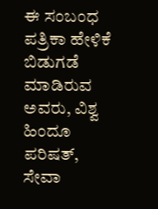ಈ ಸಂಬಂಧ ಪತ್ರಿಕಾ ಹೇಳಿಕೆ ಬಿಡುಗಡೆ ಮಾಡಿರುವ ಅವರು, ವಿಶ್ವ ಹಿಂದೂ ಪರಿಷತ್, ಸೇವಾ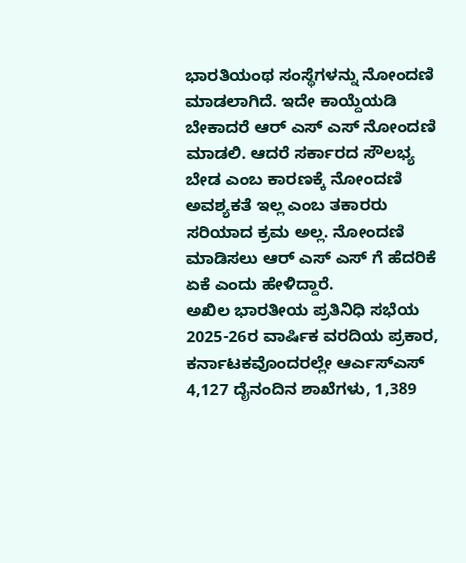ಭಾರತಿಯಂಥ ಸಂಸ್ಥೆಗಳನ್ನು ನೋಂದಣಿ ಮಾಡಲಾಗಿದೆ. ಇದೇ ಕಾಯ್ದೆಯಡಿ ಬೇಕಾದರೆ ಆರ್ ಎಸ್ ಎಸ್ ನೋಂದಣಿ ಮಾಡಲಿ. ಆದರೆ ಸರ್ಕಾರದ ಸೌಲಭ್ಯ ಬೇಡ ಎಂಬ ಕಾರಣಕ್ಕೆ ನೋಂದಣಿ ಅವಶ್ಯಕತೆ ಇಲ್ಲ ಎಂಬ ತಕಾರರು ಸರಿಯಾದ ಕ್ರಮ ಅಲ್ಲ. ನೋಂದಣಿ ಮಾಡಿಸಲು ಆರ್ ಎಸ್ ಎಸ್ ಗೆ ಹೆದರಿಕೆ ಏಕೆ ಎಂದು ಹೇಳಿದ್ದಾರೆ.
ಅಖಿಲ ಭಾರತೀಯ ಪ್ರತಿನಿಧಿ ಸಭೆಯ 2025-26ರ ವಾರ್ಷಿಕ ವರದಿಯ ಪ್ರಕಾರ, ಕರ್ನಾಟಕವೊಂದರಲ್ಲೇ ಆರ್ಎಸ್ಎಸ್ 4,127 ದೈನಂದಿನ ಶಾಖೆಗಳು, 1,389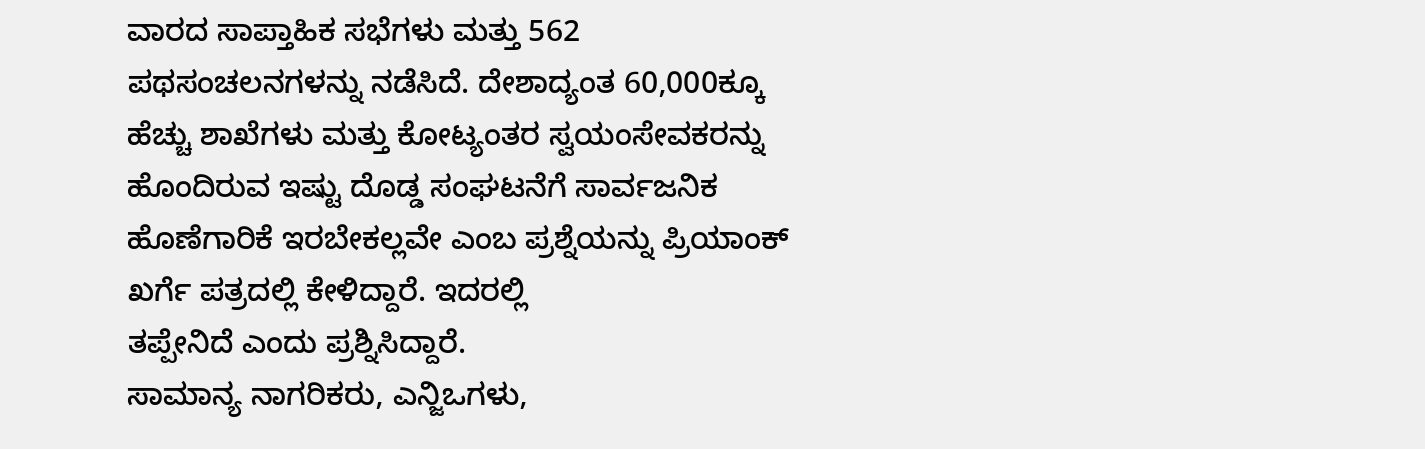ವಾರದ ಸಾಪ್ತಾಹಿಕ ಸಭೆಗಳು ಮತ್ತು 562 ಪಥಸಂಚಲನಗಳನ್ನು ನಡೆಸಿದೆ. ದೇಶಾದ್ಯಂತ 60,000ಕ್ಕೂ ಹೆಚ್ಚು ಶಾಖೆಗಳು ಮತ್ತು ಕೋಟ್ಯಂತರ ಸ್ವಯಂಸೇವಕರನ್ನು ಹೊಂದಿರುವ ಇಷ್ಟು ದೊಡ್ಡ ಸಂಘಟನೆಗೆ ಸಾರ್ವಜನಿಕ ಹೊಣೆಗಾರಿಕೆ ಇರಬೇಕಲ್ಲವೇ ಎಂಬ ಪ್ರಶ್ನೆಯನ್ನು ಪ್ರಿಯಾಂಕ್ ಖರ್ಗೆ ಪತ್ರದಲ್ಲಿ ಕೇಳಿದ್ದಾರೆ. ಇದರಲ್ಲಿ
ತಪ್ಪೇನಿದೆ ಎಂದು ಪ್ರಶ್ನಿಸಿದ್ದಾರೆ.
ಸಾಮಾನ್ಯ ನಾಗರಿಕರು, ಎನ್ಜಿಒಗಳು,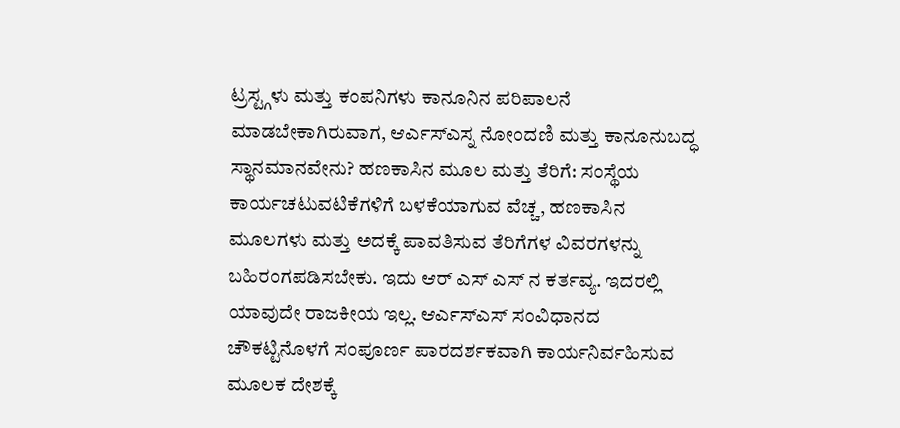ಟ್ರಸ್ಟ್ಗಳು ಮತ್ತು ಕಂಪನಿಗಳು ಕಾನೂನಿನ ಪರಿಪಾಲನೆ ಮಾಡಬೇಕಾಗಿರುವಾಗ, ಆರ್ಎಸ್ಎಸ್ನ ನೋಂದಣಿ ಮತ್ತು ಕಾನೂನುಬದ್ಧ ಸ್ಥಾನಮಾನವೇನು? ಹಣಕಾಸಿನ ಮೂಲ ಮತ್ತು ತೆರಿಗೆ: ಸಂಸ್ಥೆಯ ಕಾರ್ಯಚಟುವಟಿಕೆಗಳಿಗೆ ಬಳಕೆಯಾಗುವ ವೆಚ್ಚ, ಹಣಕಾಸಿನ ಮೂಲಗಳು ಮತ್ತು ಅದಕ್ಕೆ ಪಾವತಿಸುವ ತೆರಿಗೆಗಳ ವಿವರಗಳನ್ನು ಬಹಿರಂಗಪಡಿಸಬೇಕು. ಇದು ಆರ್ ಎಸ್ ಎಸ್ ನ ಕರ್ತವ್ಯ. ಇದರಲ್ಲಿ ಯಾವುದೇ ರಾಜಕೀಯ ಇಲ್ಲ. ಆರ್ಎಸ್ಎಸ್ ಸಂವಿಧಾನದ ಚೌಕಟ್ಟಿನೊಳಗೆ ಸಂಪೂರ್ಣ ಪಾರದರ್ಶಕವಾಗಿ ಕಾರ್ಯನಿರ್ವಹಿಸುವ ಮೂಲಕ ದೇಶಕ್ಕೆ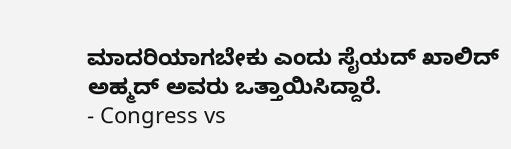ಮಾದರಿಯಾಗಬೇಕು ಎಂದು ಸೈಯದ್ ಖಾಲಿದ್ ಅಹ್ಮದ್ ಅವರು ಒತ್ತಾಯಿಸಿದ್ದಾರೆ.
- Congress vs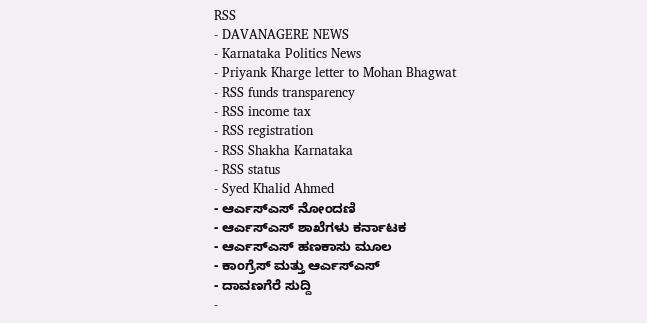RSS
- DAVANAGERE NEWS
- Karnataka Politics News
- Priyank Kharge letter to Mohan Bhagwat
- RSS funds transparency
- RSS income tax
- RSS registration
- RSS Shakha Karnataka
- RSS status
- Syed Khalid Ahmed
- ಆರ್ಎಸ್ಎಸ್ ನೋಂದಣಿ
- ಆರ್ಎಸ್ಎಸ್ ಶಾಖೆಗಳು ಕರ್ನಾಟಕ
- ಆರ್ಎಸ್ಎಸ್ ಹಣಕಾಸು ಮೂಲ
- ಕಾಂಗ್ರೆಸ್ ಮತ್ತು ಆರ್ಎಸ್ಎಸ್
- ದಾವಣಗೆರೆ ಸುದ್ದಿ
-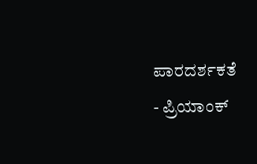ಪಾರದರ್ಶಕತೆ
- ಪ್ರಿಯಾಂಕ್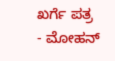ಖರ್ಗೆ ಪತ್ರ
- ಮೋಹನ್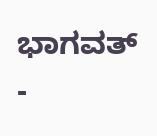ಭಾಗವತ್
-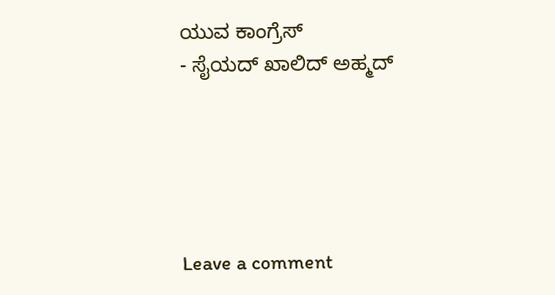ಯುವ ಕಾಂಗ್ರೆಸ್
- ಸೈಯದ್ ಖಾಲಿದ್ ಅಹ್ಮದ್





Leave a comment